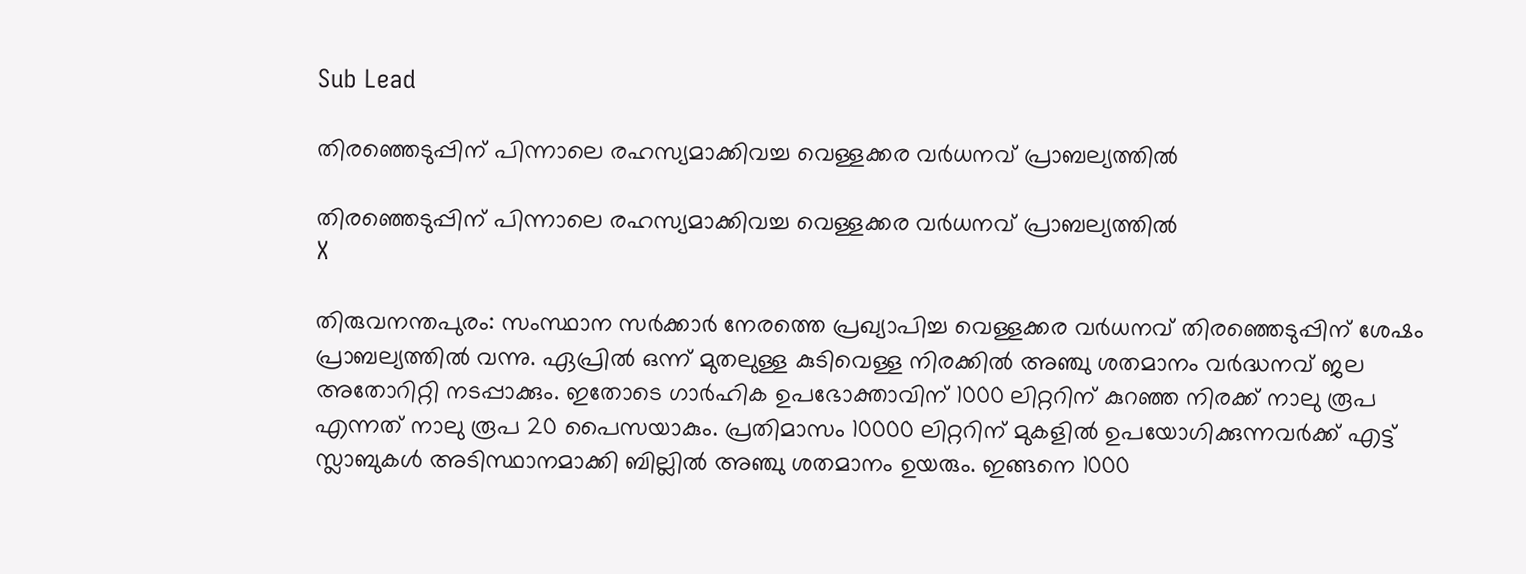Sub Lead

തിരഞ്ഞെടുപ്പിന് പിന്നാലെ രഹസ്യമാക്കിവച്ച വെള്ളക്കര വര്‍ധനവ് പ്രാബല്യത്തില്‍

തിരഞ്ഞെടുപ്പിന് പിന്നാലെ രഹസ്യമാക്കിവച്ച വെള്ളക്കര വര്‍ധനവ് പ്രാബല്യത്തില്‍
X

തിരുവനന്തപുരം: സംസ്ഥാന സര്‍ക്കാര്‍ നേരത്തെ പ്രഖ്യാപിച്ച വെള്ളക്കര വര്‍ധനവ് തിരഞ്ഞെടുപ്പിന് ശേഷം പ്രാബല്യത്തില്‍ വന്നു. ഏപ്രില്‍ ഒന്ന് മുതലുള്ള കുടിവെള്ള നിരക്കില്‍ അഞ്ചു ശതമാനം വര്‍ദ്ധനവ് ജല അതോറിറ്റി നടപ്പാക്കും. ഇതോടെ ഗാര്‍ഹിക ഉപഭോക്താവിന് 1000 ലിറ്ററിന് കുറഞ്ഞ നിരക്ക് നാലു രൂപ എന്നത് നാലു രൂപ 20 പൈസയാകും. പ്രതിമാസം 10000 ലിറ്ററിന് മുകളില്‍ ഉപയോഗിക്കുന്നവര്‍ക്ക് എട്ട് സ്ലാബുകള്‍ അടിസ്ഥാനമാക്കി ബില്ലില്‍ അഞ്ചു ശതമാനം ഉയരും. ഇങ്ങനെ 1000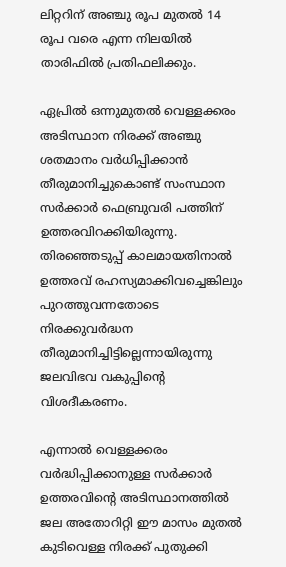ലിറ്ററിന് അഞ്ചു രൂപ മുതല്‍ 14 രൂപ വരെ എന്ന നിലയിൽ താരിഫില്‍ പ്രതിഫലിക്കും.

ഏപ്രില്‍ ഒന്നുമുതല്‍ വെള്ളക്കരം അടിസ്ഥാന നിരക്ക് അഞ്ചു ശതമാനം വര്‍ധിപ്പിക്കാന്‍ തീരുമാനിച്ചുകൊണ്ട് സംസ്ഥാന സര്‍ക്കാര്‍ ഫെബ്രുവരി പത്തിന് ഉത്തരവിറക്കിയിരുന്നു. തിരഞ്ഞെടുപ്പ് കാലമായതിനാല്‍ ഉത്തരവ് രഹസ്യമാക്കിവച്ചെങ്കിലും പുറത്തുവന്നതോടെ നിരക്കുവര്‍ദ്ധന തീരുമാനിച്ചിട്ടില്ലെന്നായിരുന്നു ജലവിഭവ വകുപ്പിന്റെ വിശദീകരണം.

എന്നാല്‍ വെള്ളക്കരം വര്‍ദ്ധിപ്പിക്കാനുള്ള സര്‍ക്കാര്‍ ഉത്തരവിന്റെ അടിസ്ഥാനത്തില്‍ ജല അതോറിറ്റി ഈ മാസം മുതല്‍ കുടിവെള്ള നിരക്ക് പുതുക്കി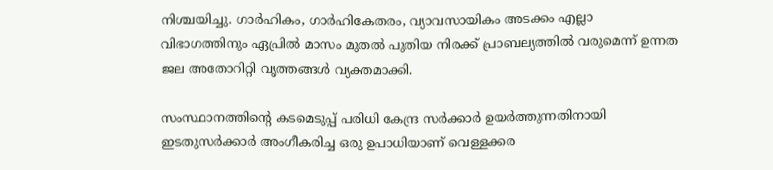നിശ്ചയിച്ചു. ഗാര്‍ഹികം, ഗാര്‍ഹികേതരം, വ്യാവസായികം അടക്കം എല്ലാ വിഭാഗത്തിനും ഏപ്രില്‍ മാസം മുതല്‍ പുതിയ നിരക്ക് പ്രാബല്യത്തില്‍ വരുമെന്ന് ഉന്നത ജല അതോറിറ്റി വൃത്തങ്ങള്‍ വ്യക്തമാക്കി.

സംസ്ഥാനത്തിന്റെ കടമെടുപ്പ് പരിധി കേന്ദ്ര സര്‍ക്കാര്‍ ഉയര്‍ത്തുന്നതിനായി ഇടതുസര്‍ക്കാര്‍ അംഗീകരിച്ച ഒരു ഉപാധിയാണ് വെള്ളക്കര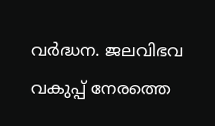വര്‍ദ്ധന. ജലവിഭവ വകുപ്പ് നേരത്തെ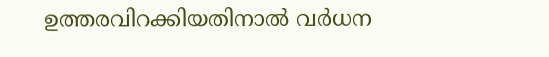ഉത്തരവിറക്കിയതിനാല്‍ വര്‍ധന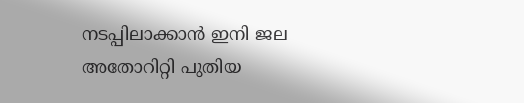നടപ്പിലാക്കാന്‍ ഇനി ജല അതോറിറ്റി പുതിയ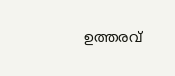ഉത്തരവ്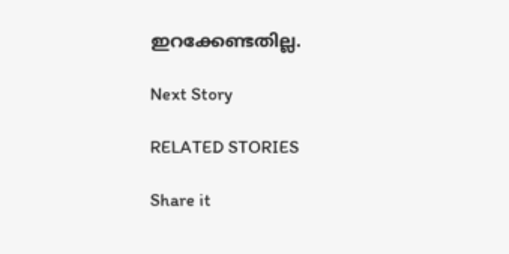ഇറക്കേണ്ടതില്ല.

Next Story

RELATED STORIES

Share it